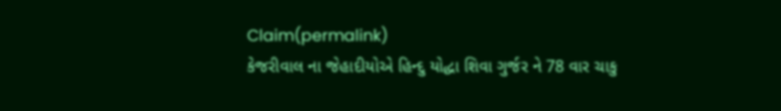Claim(permalink)
કેજરીવાલ ના જેહાદીયોએ હિન્દુ યોદ્ધા શિવા ગુર્જર ને 78 વાર ચાકુ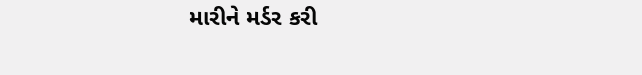મારીને મર્ડર કરી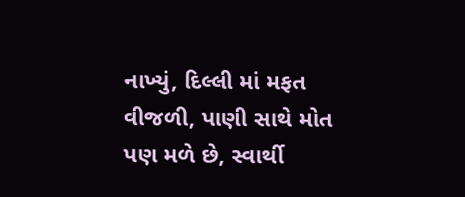નાખ્યું, દિલ્લી માં મફત વીજળી, પાણી સાથે મોત પણ મળે છે, સ્વાર્થી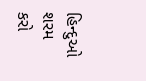હિન્દુઓ શરમ કરો